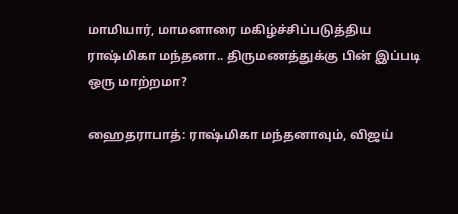மாமியார், மாமனாரை மகிழ்ச்சிப்படுத்திய ராஷ்மிகா மந்தனா.. திருமணத்துக்கு பின் இப்படி ஒரு மாற்றமா?

ஹைதராபாத்: ராஷ்மிகா மந்தனாவும், விஜய்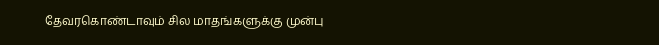தேவரகொண்டாவும் சில மாதங்களுக்கு முன்பு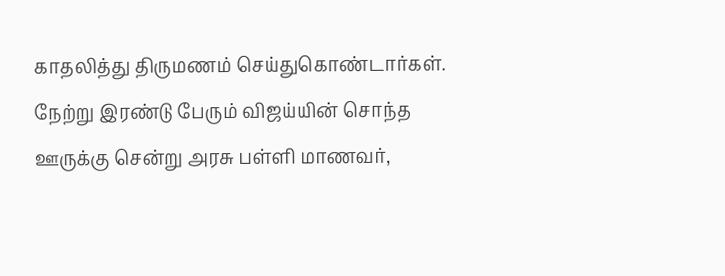காதலித்து திருமணம் செய்துகொண்டார்கள். நேற்று இரண்டு பேரும் விஜய்யின் சொந்த ஊருக்கு சென்று அரசு பள்ளி மாணவர்,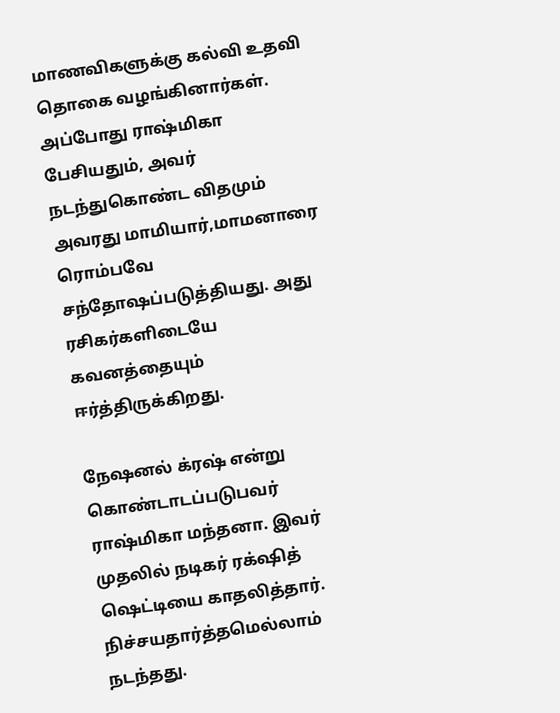மாணவிகளுக்கு கல்வி உதவி தொகை வழங்கினார்கள். அப்போது ராஷ்மிகா பேசியதும், அவர் நடந்துகொண்ட விதமும் அவரது மாமியார்,மாமனாரை ரொம்பவே சந்தோஷப்படுத்தியது. அது ரசிகர்களிடையே கவனத்தையும் ஈர்த்திருக்கிறது.

நேஷனல் க்ரஷ் என்று கொண்டாடப்படுபவர் ராஷ்மிகா மந்தனா. இவர் முதலில் நடிகர் ரக்‌ஷித் ஷெட்டியை காதலித்தார். நிச்சயதார்த்தமெல்லாம் நடந்தது.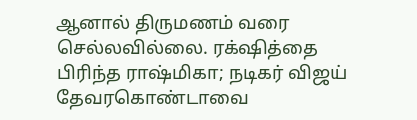ஆனால் திருமணம் வரை செல்லவில்லை. ரக்‌ஷித்தை பிரிந்த ராஷ்மிகா; நடிகர் விஜய் தேவரகொண்டாவை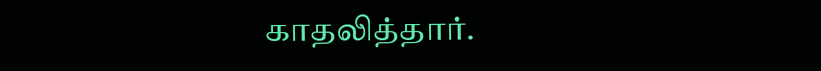காதலித்தார்.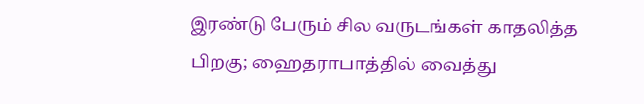இரண்டு பேரும் சில வருடங்கள் காதலித்த பிறகு; ஹைதராபாத்தில் வைத்து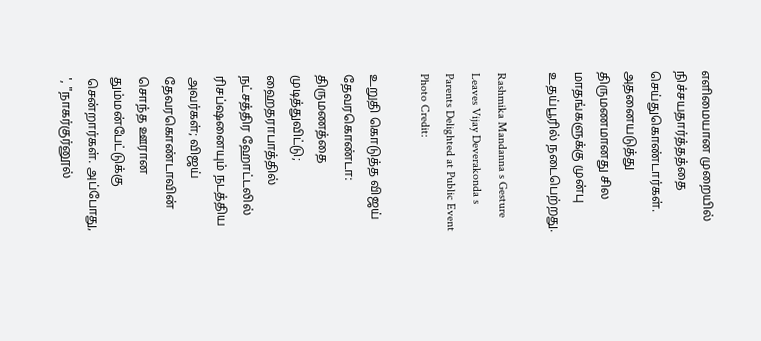எளிமையான முறையில் நிச்சயதார்த்தத்தை செய்துகொண்டார்கள். அதனையடுத்து திருமணமானது சில மாதங்களுக்கு முன்பு உதய்பூரில் நடைபெற்றது.

Rashmika Mandanna s Gesture Leaves Vijay Deverakonda s Parents Delighted at Public Event
Photo Credit:

உறுதி கொடுத்த விஜய் தேவரகொண்டா: திருமணத்தை முடித்துவிட்டு; ஹைதராபாத்தில் நட்சத்திர ஹோட்டலில் ரிசப்ஷனையும் நடத்திய அவர்கள்; விஜய் தேவரகொண்டாவின் சொந்த ஊரான தும்மன்பேட்டுக்கு சென்றார்கள். அப்போது, ', "நாகர்குர்னூல்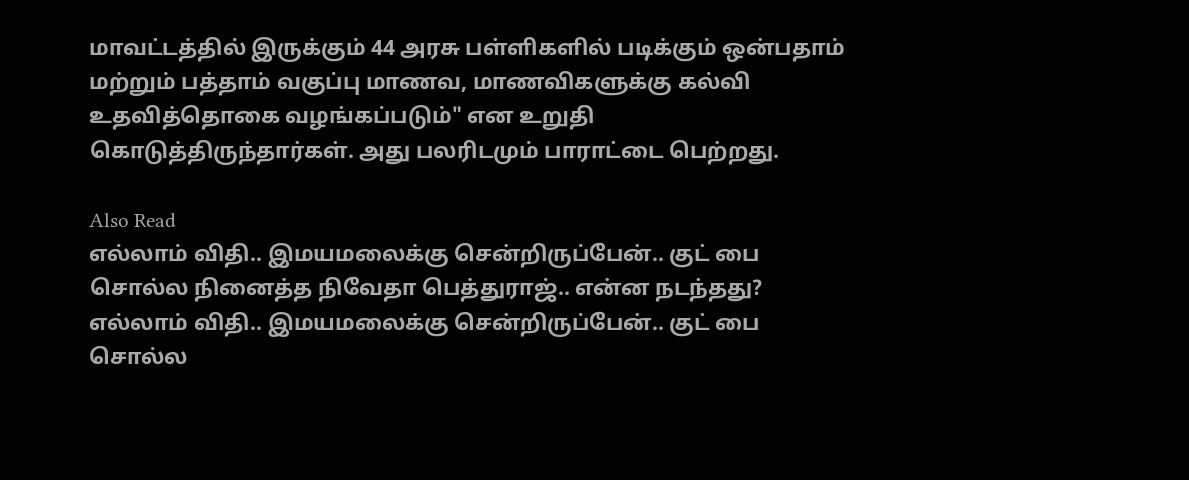மாவட்டத்தில் இருக்கும் 44 அரசு பள்ளிகளில் படிக்கும் ஒன்பதாம் மற்றும் பத்தாம் வகுப்பு மாணவ, மாணவிகளுக்கு கல்வி உதவித்தொகை வழங்கப்படும்" என உறுதி கொடுத்திருந்தார்கள். அது பலரிடமும் பாராட்டை பெற்றது.

Also Read
எல்லாம் விதி.. இமயமலைக்கு சென்றிருப்பேன்.. குட் பை சொல்ல நினைத்த நிவேதா பெத்துராஜ்.. என்ன நடந்தது?
எல்லாம் விதி.. இமயமலைக்கு சென்றிருப்பேன்.. குட் பை சொல்ல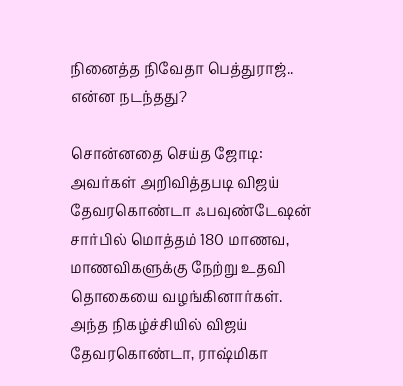நினைத்த நிவேதா பெத்துராஜ்.. என்ன நடந்தது?

சொன்னதை செய்த ஜோடி: அவர்கள் அறிவித்தபடி விஜய் தேவரகொண்டா ஃபவுண்டேஷன் சார்பில் மொத்தம் 180 மாணவ, மாணவிகளுக்கு நேற்று உதவி தொகையை வழங்கினார்கள். அந்த நிகழ்ச்சியில் விஜய் தேவரகொண்டா, ராஷ்மிகா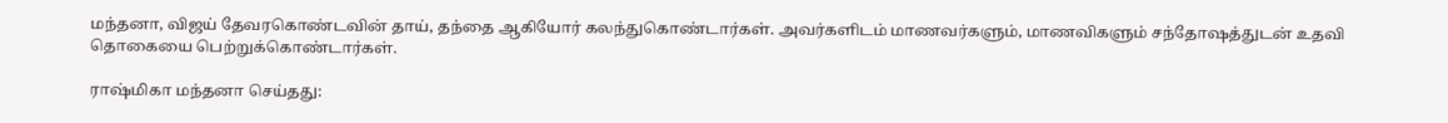மந்தனா, விஜய் தேவரகொண்டவின் தாய், தந்தை ஆகியோர் கலந்துகொண்டார்கள். அவர்களிடம் மாணவர்களும், மாணவிகளும் சந்தோஷத்துடன் உதவி தொகையை பெற்றுக்கொண்டார்கள்.

ராஷ்மிகா மந்தனா செய்தது: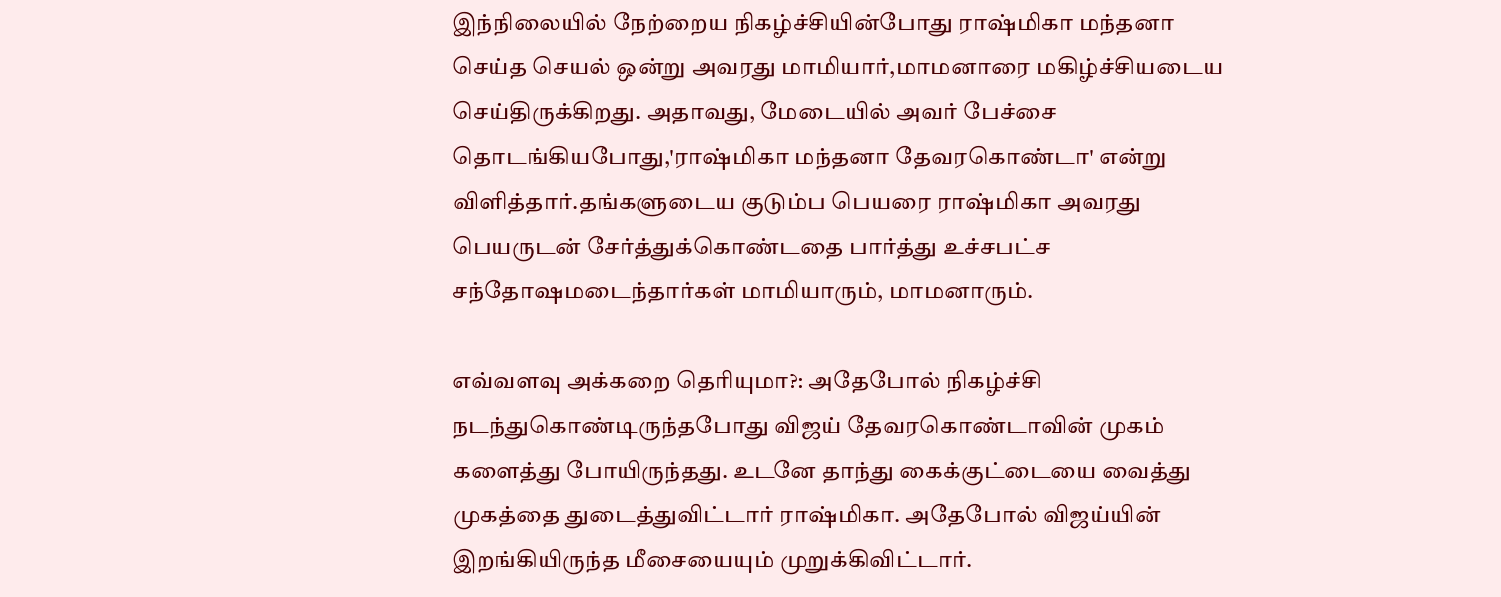இந்நிலையில் நேற்றைய நிகழ்ச்சியின்போது ராஷ்மிகா மந்தனா செய்த செயல் ஒன்று அவரது மாமியார்,மாமனாரை மகிழ்ச்சியடைய செய்திருக்கிறது. அதாவது, மேடையில் அவர் பேச்சை தொடங்கியபோது,'ராஷ்மிகா மந்தனா தேவரகொண்டா' என்று விளித்தார்.தங்களுடைய குடும்ப பெயரை ராஷ்மிகா அவரது பெயருடன் சேர்த்துக்கொண்டதை பார்த்து உச்சபட்ச சந்தோஷமடைந்தார்கள் மாமியாரும், மாமனாரும்.

எவ்வளவு அக்கறை தெரியுமா?: அதேபோல் நிகழ்ச்சி நடந்துகொண்டிருந்தபோது விஜய் தேவரகொண்டாவின் முகம் களைத்து போயிருந்தது. உடனே தாந்து கைக்குட்டையை வைத்து முகத்தை துடைத்துவிட்டார் ராஷ்மிகா. அதேபோல் விஜய்யின் இறங்கியிருந்த மீசையையும் முறுக்கிவிட்டார்.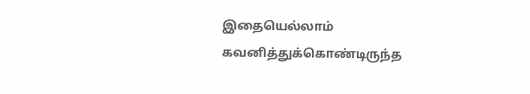இதையெல்லாம் கவனித்துக்கொண்டிருந்த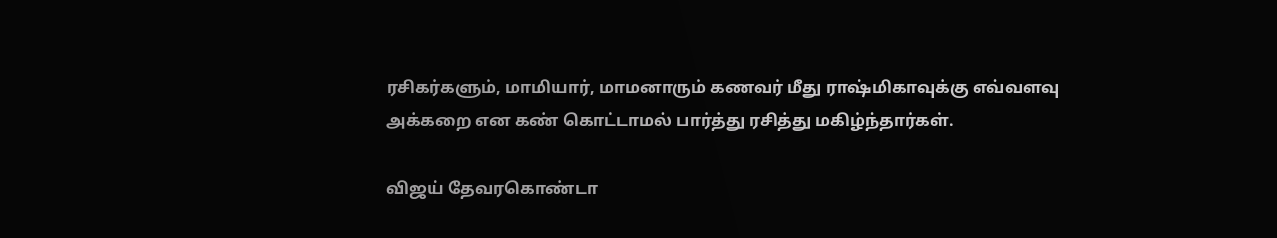ரசிகர்களும், மாமியார், மாமனாரும் கணவர் மீது ராஷ்மிகாவுக்கு எவ்வளவு அக்கறை என கண் கொட்டாமல் பார்த்து ரசித்து மகிழ்ந்தார்கள்.

விஜய் தேவரகொண்டா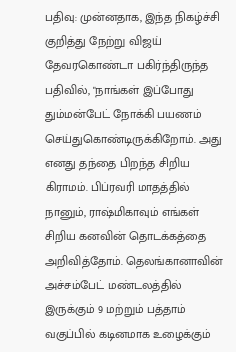பதிவு: முன்னதாக, இந்த நிகழ்ச்சி குறித்து நேற்று விஜய் தேவரகொண்டா பகிர்ந்திருந்த பதிவில், "நாங்கள் இப்போது தும்மன்பேட் நோக்கி பயணம் செய்துகொண்டிருக்கிறோம். அது எனது தந்தை பிறந்த சிறிய கிராமம். பிப்ரவரி மாதத்தில் நானும், ராஷ்மிகாவும் எங்கள் சிறிய கனவின் தொடக்கத்தை அறிவித்தோம். தெலங்கானாவின் அச்சம்பேட் மண்டலத்தில் இருக்கும் 9 மற்றும் பத்தாம் வகுப்பில் கடினமாக உழைக்கும்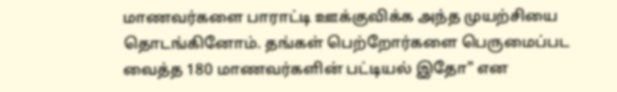மாணவர்களை பாராட்டி ஊக்குவிக்க அந்த முயற்சியை தொடங்கினோம். தங்கள் பெற்றோர்களை பெருமைப்பட வைத்த 180 மாணவர்களின் பட்டியல் இதோ" என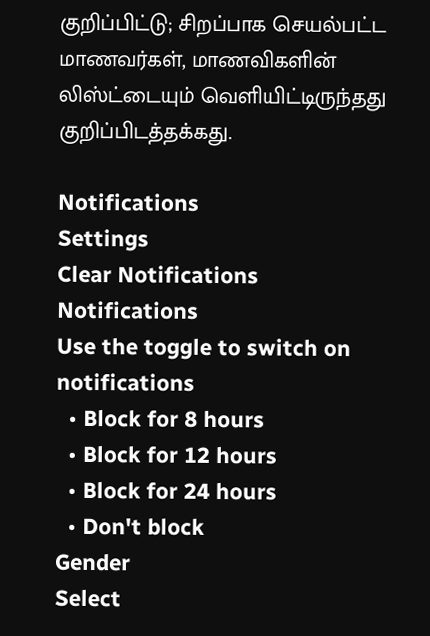குறிப்பிட்டு; சிறப்பாக செயல்பட்ட மாணவர்கள், மாணவிகளின் லிஸ்ட்டையும் வெளியிட்டிருந்தது குறிப்பிடத்தக்கது.

Notifications
Settings
Clear Notifications
Notifications
Use the toggle to switch on notifications
  • Block for 8 hours
  • Block for 12 hours
  • Block for 24 hours
  • Don't block
Gender
Select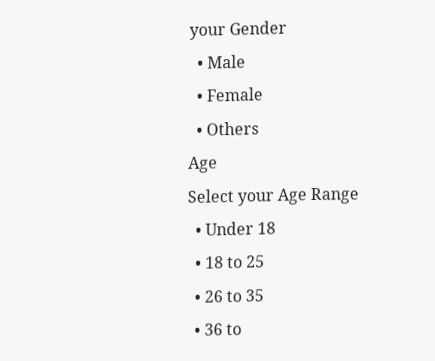your Gender
  • Male
  • Female
  • Others
Age
Select your Age Range
  • Under 18
  • 18 to 25
  • 26 to 35
  • 36 to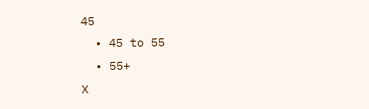45
  • 45 to 55
  • 55+
X